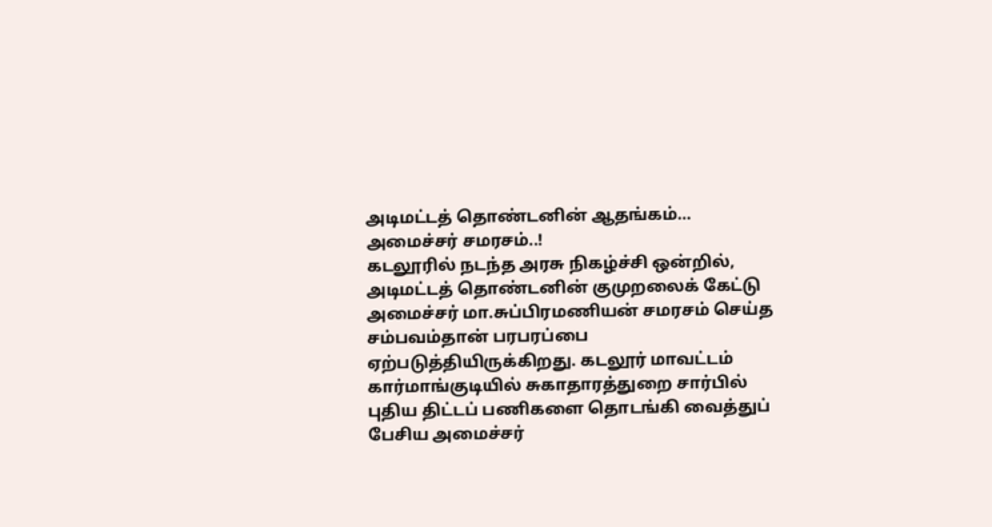அடிமட்டத் தொண்டனின் ஆதங்கம்… அமைச்சர் சமரசம்..!
கடலூரில் நடந்த அரசு நிகழ்ச்சி ஒன்றில், அடிமட்டத் தொண்டனின் குமுறலைக் கேட்டு அமைச்சர் மா.சுப்பிரமணியன் சமரசம் செய்த சம்பவம்தான் பரபரப்பை ஏற்படுத்தியிருக்கிறது. கடலூர் மாவட்டம் கார்மாங்குடியில் சுகாதாரத்துறை சார்பில் புதிய திட்டப் பணிகளை தொடங்கி வைத்துப் பேசிய அமைச்சர்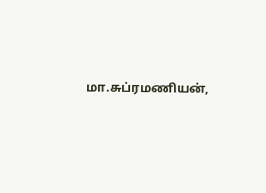மா.சுப்ரமணியன்,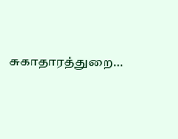சுகாதாரத்துறை…